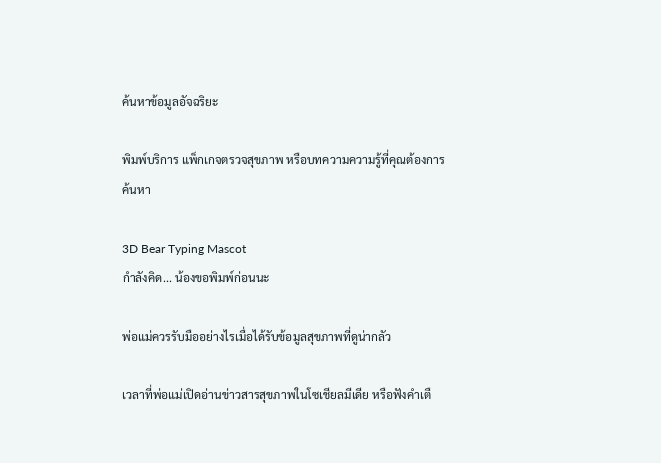ค้นหาข้อมูลอัจฉริยะ

พิมพ์บริการ แพ็กเกจตรวจสุขภาพ หรือบทความความรู้ที่คุณต้องการค้นหา

3D Bear Typing Mascot
กำลังคิด... น้องขอพิมพ์ก่อนนะ

พ่อแม่ควรรับมืออย่างไรเมื่อได้รับข้อมูลสุขภาพที่ดูน่ากลัว

เวลาที่พ่อแม่เปิดอ่านข่าวสารสุขภาพในโซเชียลมีเดีย หรือฟังคำเตื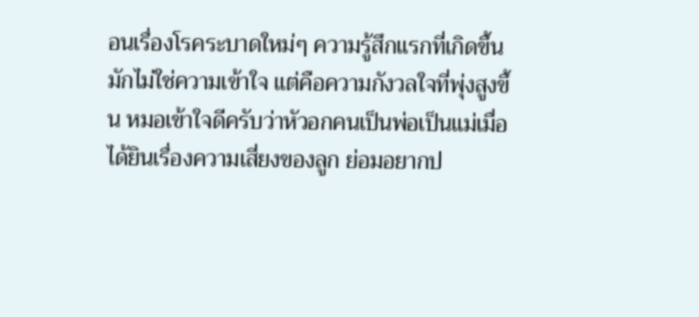อนเรื่องโรคระบาดใหม่ๆ ความรู้สึกแรกที่เกิดขึ้นมักไม่ใช่ความเข้าใจ แต่คือความกังวลใจที่พุ่งสูงขึ้น หมอเข้าใจดีครับว่าหัวอกคนเป็นพ่อเป็นแม่เมื่อได้ยินเรื่องความเสี่ยงของลูก ย่อมอยากป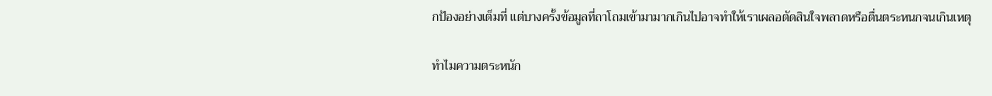กป้องอย่างเต็มที่ แต่บางครั้งข้อมูลที่ถาโถมเข้ามามากเกินไปอาจทำให้เราเผลอตัดสินใจพลาดหรือตื่นตระหนกจนเกินเหตุ

ทำไมความตระหนัก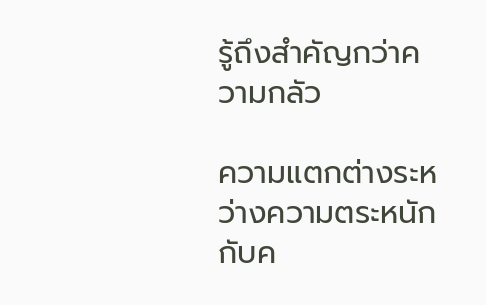รู้ถึงสำคัญกว่าความกลัว

ความแตกต่างระหว่างความตระหนักกับค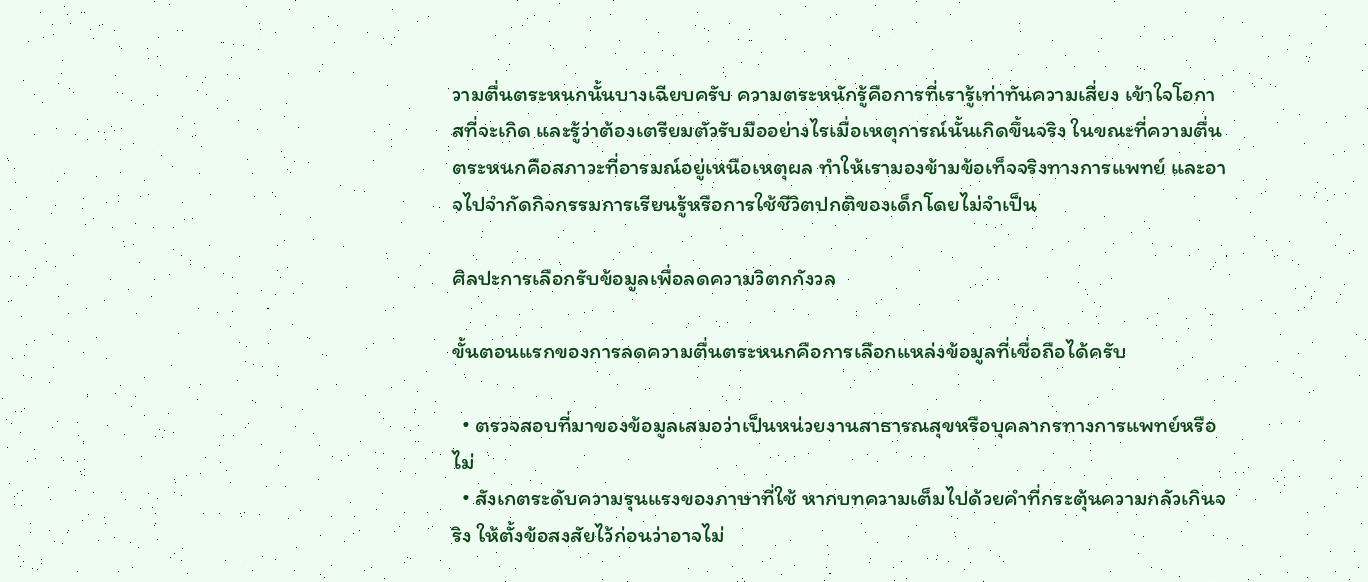วามตื่นตระหนกนั้นบางเฉียบครับ ความตระหนักรู้คือการที่เรารู้เท่าทันความเสี่ยง เข้าใจโอกาสที่จะเกิด และรู้ว่าต้องเตรียมตัวรับมืออย่างไรเมื่อเหตุการณ์นั้นเกิดขึ้นจริง ในขณะที่ความตื่นตระหนกคือสภาวะที่อารมณ์อยู่เหนือเหตุผล ทำให้เรามองข้ามข้อเท็จจริงทางการแพทย์ และอาจไปจำกัดกิจกรรมการเรียนรู้หรือการใช้ชีวิตปกติของเด็กโดยไม่จำเป็น

ศิลปะการเลือกรับข้อมูลเพื่อลดความวิตกกังวล

ขั้นตอนแรกของการลดความตื่นตระหนกคือการเลือกแหล่งข้อมูลที่เชื่อถือได้ครับ

  • ตรวจสอบที่มาของข้อมูลเสมอว่าเป็นหน่วยงานสาธารณสุขหรือบุคลากรทางการแพทย์หรือไม่
  • สังเกตระดับความรุนแรงของภาษาที่ใช้ หากบทความเต็มไปด้วยคำที่กระตุ้นความกลัวเกินจริง ให้ตั้งข้อสงสัยไว้ก่อนว่าอาจไม่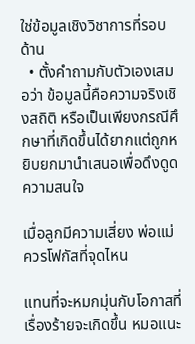ใช่ข้อมูลเชิงวิชาการที่รอบด้าน
  • ตั้งคำถามกับตัวเองเสมอว่า ข้อมูลนี้คือความจริงเชิงสถิติ หรือเป็นเพียงกรณีศึกษาที่เกิดขึ้นได้ยากแต่ถูกหยิบยกมานำเสนอเพื่อดึงดูดความสนใจ

เมื่อลูกมีความเสี่ยง พ่อแม่ควรโฟกัสที่จุดไหน

แทนที่จะหมกมุ่นกับโอกาสที่เรื่องร้ายจะเกิดขึ้น หมอแนะ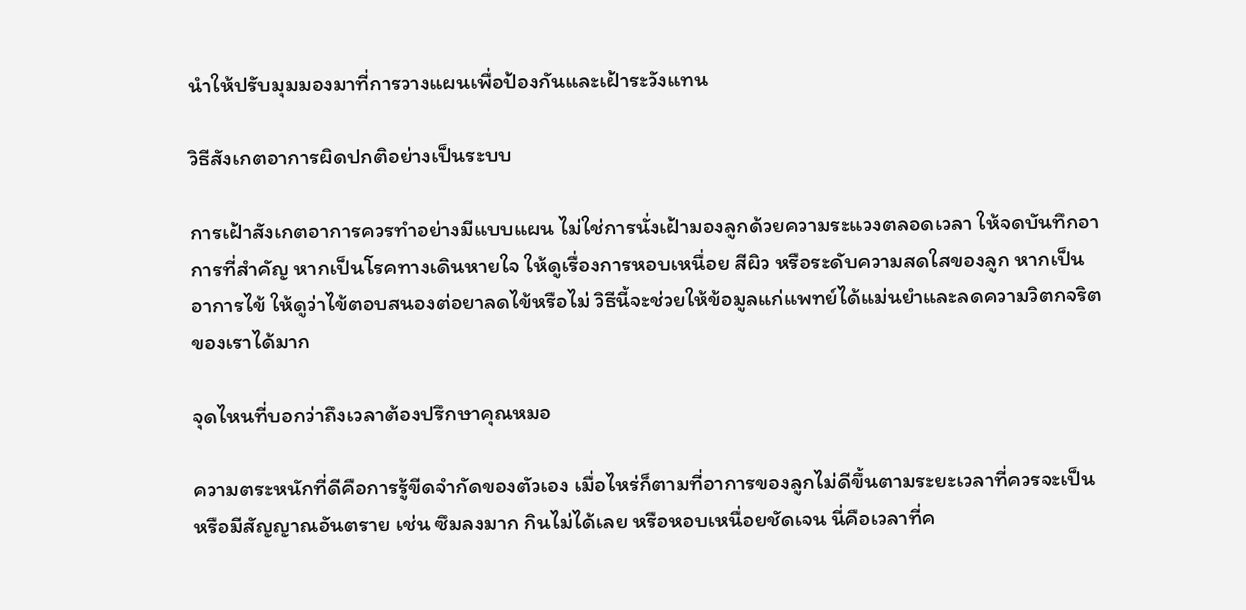นำให้ปรับมุมมองมาที่การวางแผนเพื่อป้องกันและเฝ้าระวังแทน

วิธีสังเกตอาการผิดปกติอย่างเป็นระบบ

การเฝ้าสังเกตอาการควรทำอย่างมีแบบแผน ไม่ใช่การนั่งเฝ้ามองลูกด้วยความระแวงตลอดเวลา ให้จดบันทึกอาการที่สำคัญ หากเป็นโรคทางเดินหายใจ ให้ดูเรื่องการหอบเหนื่อย สีผิว หรือระดับความสดใสของลูก หากเป็นอาการไข้ ให้ดูว่าไข้ตอบสนองต่อยาลดไข้หรือไม่ วิธีนี้จะช่วยให้ข้อมูลแก่แพทย์ได้แม่นยำและลดความวิตกจริตของเราได้มาก

จุดไหนที่บอกว่าถึงเวลาต้องปรึกษาคุณหมอ

ความตระหนักที่ดีคือการรู้ขีดจำกัดของตัวเอง เมื่อไหร่ก็ตามที่อาการของลูกไม่ดีขึ้นตามระยะเวลาที่ควรจะเป็น หรือมีสัญญาณอันตราย เช่น ซึมลงมาก กินไม่ได้เลย หรือหอบเหนื่อยชัดเจน นี่คือเวลาที่ค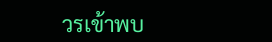วรเข้าพบ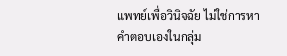แพทย์เพื่อวินิจฉัย ไม่ใช่การหาคำตอบเองในกลุ่ม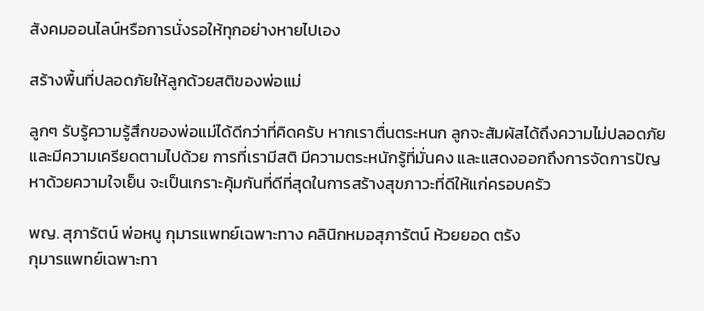สังคมออนไลน์หรือการนั่งรอให้ทุกอย่างหายไปเอง

สร้างพื้นที่ปลอดภัยให้ลูกด้วยสติของพ่อแม่

ลูกๆ รับรู้ความรู้สึกของพ่อแม่ได้ดีกว่าที่คิดครับ หากเราตื่นตระหนก ลูกจะสัมผัสได้ถึงความไม่ปลอดภัยและมีความเครียดตามไปด้วย การที่เรามีสติ มีความตระหนักรู้ที่มั่นคง และแสดงออกถึงการจัดการปัญหาด้วยความใจเย็น จะเป็นเกราะคุ้มกันที่ดีที่สุดในการสร้างสุขภาวะที่ดีให้แก่ครอบครัว

พญ. สุภารัตน์ พ่อหนู กุมารแพทย์เฉพาะทาง คลินิกหมอสุภารัตน์ ห้วยยอด ตรัง
กุมารแพทย์เฉพาะทา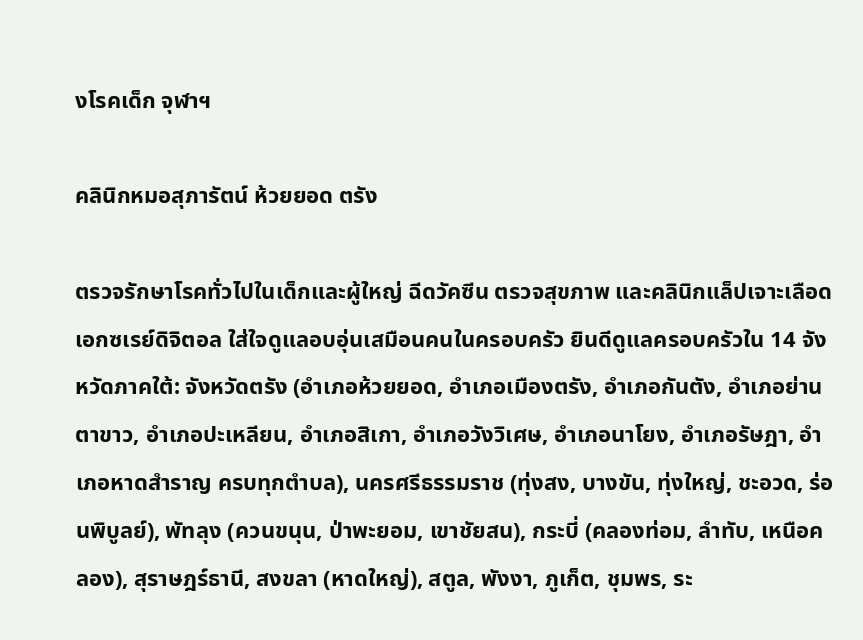งโรคเด็ก จุฬาฯ

คลินิกหมอสุภารัตน์ ห้วยยอด ตรัง

ตรวจรักษาโรคทั่วไปในเด็กและผู้ใหญ่ ฉีดวัคซีน ตรวจสุขภาพ และคลินิกแล็ปเจาะเลือด เอกซเรย์ดิจิตอล ใส่ใจดูแลอบอุ่นเสมือนคนในครอบครัว ยินดีดูแลครอบครัวใน 14 จังหวัดภาคใต้: จังหวัดตรัง (อำเภอห้วยยอด, อำเภอเมืองตรัง, อำเภอกันตัง, อำเภอย่านตาขาว, อำเภอปะเหลียน, อำเภอสิเกา, อำเภอวังวิเศษ, อำเภอนาโยง, อำเภอรัษฎา, อำเภอหาดสำราญ ครบทุกตำบล), นครศรีธรรมราช (ทุ่งสง, บางขัน, ทุ่งใหญ่, ชะอวด, ร่อนพิบูลย์), พัทลุง (ควนขนุน, ป่าพะยอม, เขาชัยสน), กระบี่ (คลองท่อม, ลำทับ, เหนือคลอง), สุราษฎร์ธานี, สงขลา (หาดใหญ่), สตูล, พังงา, ภูเก็ต, ชุมพร, ระ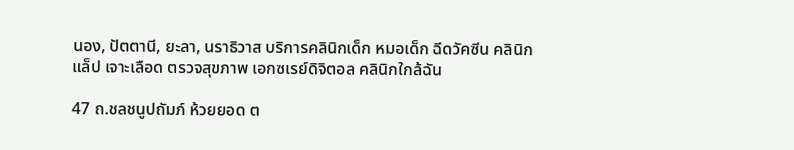นอง, ปัตตานี, ยะลา, นราธิวาส บริการคลินิกเด็ก หมอเด็ก ฉีดวัคซีน คลินิกแล็ป เจาะเลือด ตรวจสุขภาพ เอกซเรย์ดิจิตอล คลินิกใกล้ฉัน

47 ถ.ชลชนูปถัมภ์ ห้วยยอด ต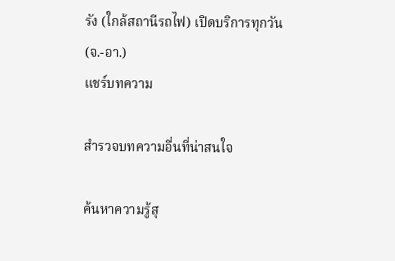รัง (ใกล้สถานีรถไฟ) เปิดบริการทุกวัน (จ.-อา.)
แชร์บทความ

สำรวจบทความอื่นที่น่าสนใจ

ค้นหาความรู้สุ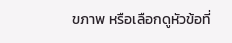ขภาพ หรือเลือกดูหัวข้อที่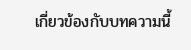เกี่ยวข้องกับบทความนี้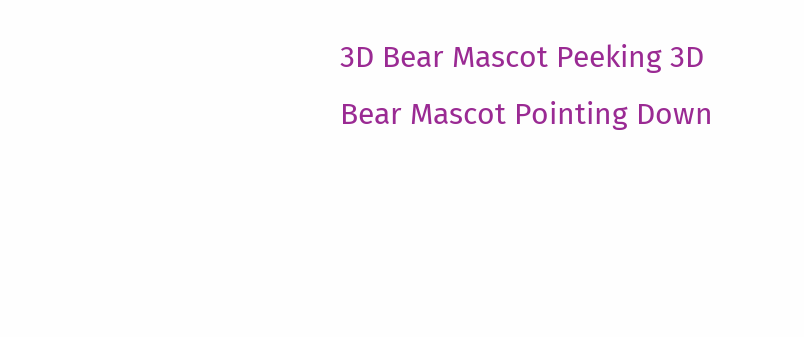3D Bear Mascot Peeking 3D Bear Mascot Pointing Down